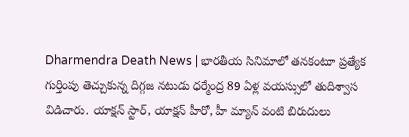Dharmendra Death News | భారతీయ సినిమాలో తనకంటూ ప్రత్యేక గుర్తింపు తెచ్చుకున్న దిగ్గజ నటుడు ధర్మేంద్ర 89 ఏళ్ల వయస్సులో తుదిశ్వాస విడిచారు. యాక్షన్ స్టార్, యాక్షన్ హీరో, హీ మ్యాన్ వంటి బిరుదులు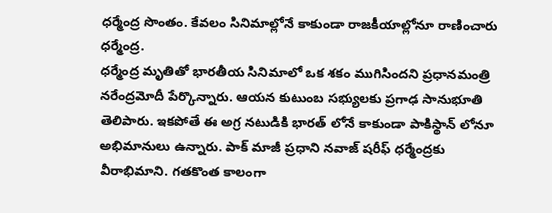ధర్మేంద్ర సొంతం. కేవలం సినిమాల్లోనే కాకుండా రాజకీయాల్లోనూ రాణించారు ధర్మేంద్ర.
ధర్మేంద్ర మృతితో భారతీయ సినిమాలో ఒక శకం ముగిసిందని ప్రధానమంత్రి నరేంద్రమోదీ పేర్కొన్నారు. ఆయన కుటుంబ సభ్యులకు ప్రగాఢ సానుభూతి తెలిపారు. ఇకపోతే ఈ అగ్ర నటుడికి భారత్ లోనే కాకుండా పాకిస్థాన్ లోనూ అభిమానులు ఉన్నారు. పాక్ మాజీ ప్రధాని నవాజ్ షరీఫ్ ధర్మేంద్రకు వీరాభిమాని. గతకొంత కాలంగా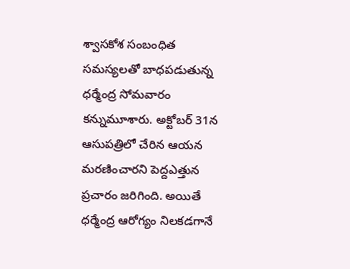శ్వాసకోశ సంబంధిత సమస్యలతో బాధపడుతున్న ధర్మేంద్ర సోమవారం కన్నుమూశారు. అక్టోబర్ 31న ఆసుపత్రిలో చేరిన ఆయన మరణించారని పెద్దఎత్తున ప్రచారం జరిగింది. అయితే ధర్మేంద్ర ఆరోగ్యం నిలకడగానే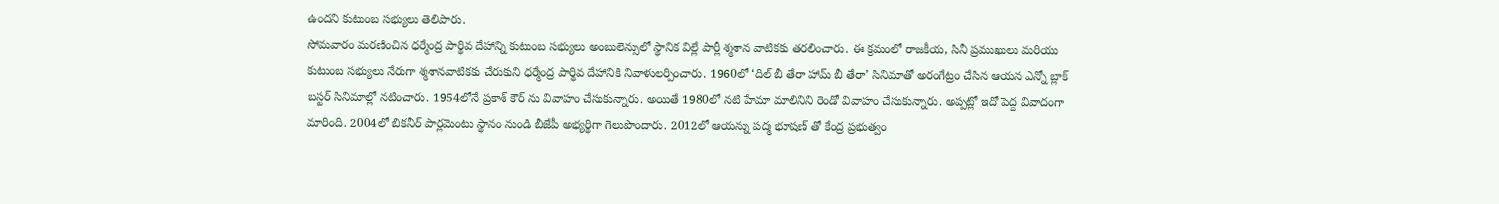ఉందని కుటుంబ సభ్యులు తెలిపారు.
సోమవారం మరణించిన ధర్మేంద్ర పార్థివ దేహాన్ని కుటుంబ సభ్యులు అంబులెన్సులో స్థానిక విల్లే పార్లీ శ్మశాన వాటికకు తరలించారు. ఈ క్రమంలో రాజకీయ, సినీ ప్రముఖులు మరియు కుటుంబ సభ్యులు నేరుగా శ్మశానవాటికకు చేరుకుని ధర్మేంద్ర పార్థివ దేహానికి నివాళులర్పించారు. 1960లో ‘దిల్ బీ తేరా హామ్ బీ తేరా’ సినిమాతో అరంగేట్రం చేసిన ఆయన ఎన్నో బ్లాక్ బస్టర్ సినిమాల్లో నటించారు. 1954లోనే ప్రకాశ్ కౌర్ ను వివాహం చేసుకున్నారు. అయితే 1980లో నటి హేమా మాలినిని రెండో వివాహం చేసుకున్నారు. అప్పట్లో ఇదో పెద్ద వివాదంగా మారింది. 2004లో బికనీర్ పార్లమెంటు స్థానం నుండి బీజేపీ అభ్యర్థిగా గెలుపొందారు. 2012లో ఆయన్ను పద్మ భూషణ్ తో కేంద్ర ప్రభుత్వం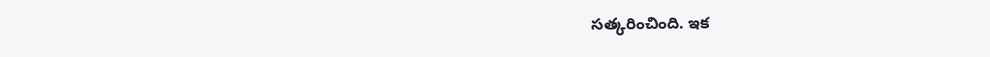సత్కరించింది. ఇక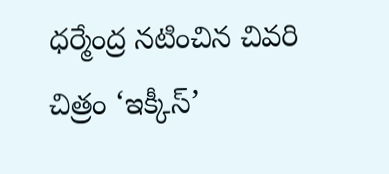ధర్మేంద్ర నటించిన చివరి చిత్రం ‘ఇక్కీస్’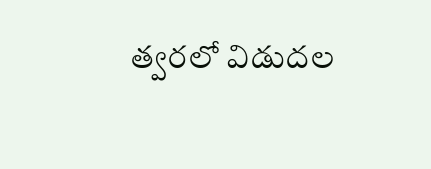త్వరలో విడుదల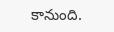కానుంది.